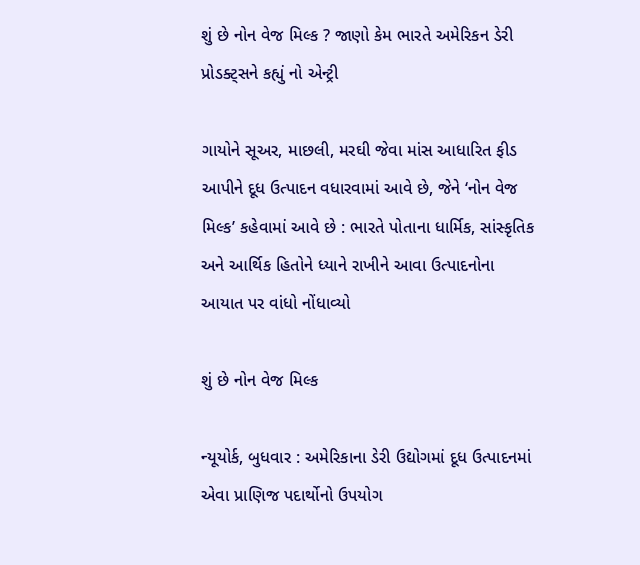શું છે નોન વેજ મિલ્ક ? જાણો કેમ ભારતે અમેરિકન ડેરી પ્રોડક્ટ્સને કહ્યું નો એન્ટ્રી

ગાયોને સૂઅર, માછલી, મરઘી જેવા માંસ આધારિત ફીડ આપીને દૂધ ઉત્પાદન વધારવામાં આવે છે, જેને ‘નોન વેજ મિલ્ક’ કહેવામાં આવે છે : ભારતે પોતાના ધાર્મિક, સાંસ્કૃતિક અને આર્થિક હિતોને ધ્યાને રાખીને આવા ઉત્પાદનોના આયાત પર વાંધો નોંધાવ્યો

શું છે નોન વેજ મિલ્ક

ન્યૂયોર્ક, બુધવાર : અમેરિકાના ડેરી ઉદ્યોગમાં દૂધ ઉત્પાદનમાં એવા પ્રાણિજ પદાર્થોનો ઉપયોગ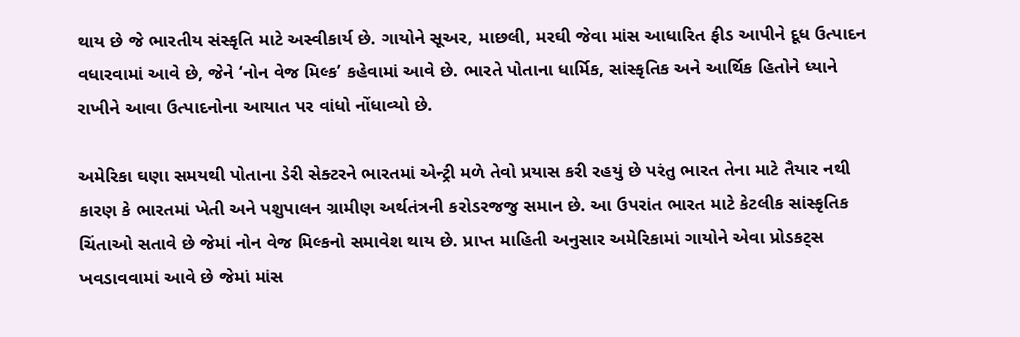થાય છે જે ભારતીય સંસ્કૃતિ માટે અસ્વીકાર્ય છે. ગાયોને સૂઅર, માછલી, મરઘી જેવા માંસ આધારિત ફીડ આપીને દૂધ ઉત્પાદન વધારવામાં આવે છે, જેને ‘નોન વેજ મિલ્ક’ કહેવામાં આવે છે. ભારતે પોતાના ધાર્મિક, સાંસ્કૃતિક અને આર્થિક હિતોને ધ્યાને રાખીને આવા ઉત્પાદનોના આયાત પર વાંધો નોંધાવ્યો છે.

અમેરિકા ઘણા સમયથી પોતાના ડેરી સેક્ટરને ભારતમાં એન્ટ્રી મળે તેવો પ્રયાસ કરી રહયું છે પરંતુ ભારત તેના માટે તૈયાર નથી કારણ કે ભારતમાં ખેતી અને પશુપાલન ગ્રામીણ અર્થતંત્રની કરોડરજજુ સમાન છે. આ ઉપરાંત ભારત માટે કેટલીક સાંસ્કૃતિક ચિંતાઓ સતાવે છે જેમાં નોન વેજ મિલ્કનો સમાવેશ થાય છે. પ્રાપ્ત માહિતી અનુસાર અમેરિકામાં ગાયોને એવા પ્રોડકટ્સ ખવડાવવામાં આવે છે જેમાં માંસ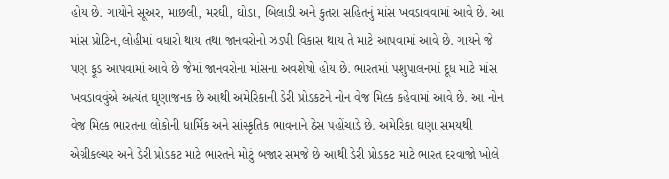હોય છે. ગાયોને સૂઅર, માછલી, મરઘી, ઘોડા, બિલાડી અને કુતરા સહિતનું માંસ ખવડાવવામાં આવે છે. આ માંસ પ્રોટિન,લોહીમાં વધારો થાય તથા જાનવરોનો ઝડપી વિકાસ થાય તે માટે આપવામાં આવે છે. ગાયને જે પણ ફૂડ આપવામાં આવે છે જેમાં જાનવરોના માંસના અવશેષો હોય છે. ભારતમાં પશુપાલનમાં દૂધ માટે માંસ ખવડાવવુંએ અત્યંત ઘૃણાજનક છે આથી અમેરિકાની ડેરી પ્રોડકટને નોન વેજ મિલ્ક કહેવામાં આવે છે. આ નોન વેજ મિલ્ક ભારતના લોકોની ધાર્મિક અને સાંસ્કૃતિક ભાવનાને ઠેસ પહોંચાડે છે. અમેરિકા ઘણા સમયથી એગ્રીકલ્ચર અને ડેરી પ્રોડકટ માટે ભારતને મોટું બજાર સમજે છે આથી ડેરી પ્રોડકટ માટે ભારત દરવાજો ખોલે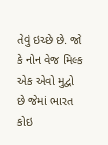તેવું ઇચ્છે છે. જો કે નોન વેજ મિલ્ક એક એવો મુદ્વો છે જેમાં ભારત કોઇ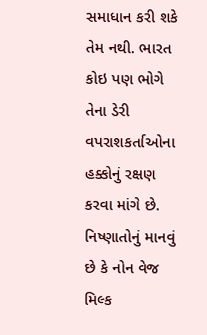સમાધાન કરી શકે તેમ નથી. ભારત કોઇ પણ ભોગે તેના ડેરી વપરાશકર્તાઓના હક્કોનું રક્ષણ કરવા માંગે છે. નિષ્ણાતોનું માનવું છે કે નોન વેજ મિલ્ક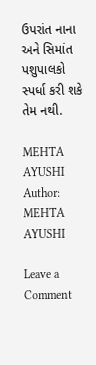ઉપરાંત નાના અને સિમાંત પશુપાલકો સ્પર્ધા કરી શકે તેમ નથી.

MEHTA AYUSHI
Author: MEHTA AYUSHI

Leave a Comment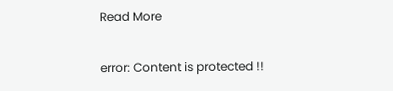Read More

error: Content is protected !!